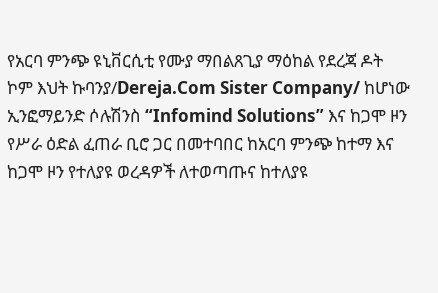የአርባ ምንጭ ዩኒቨርሲቲ የሙያ ማበልጸጊያ ማዕከል የደረጃ ዶት ኮም እህት ኩባንያ/Dereja.Com Sister Company/ ከሆነው ኢንፎማይንድ ሶሉሽንስ “Infomind Solutions” እና ከጋሞ ዞን የሥራ ዕድል ፈጠራ ቢሮ ጋር በመተባበር ከአርባ ምንጭ ከተማ እና ከጋሞ ዞን የተለያዩ ወረዳዎች ለተወጣጡና ከተለያዩ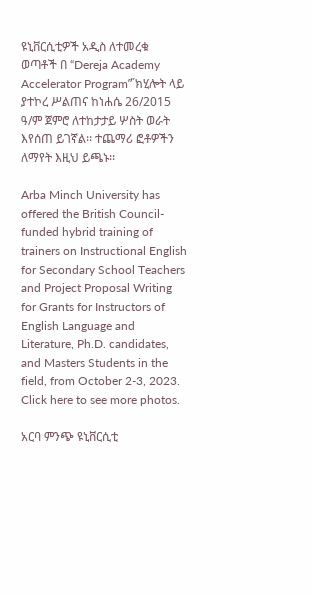ዩኒቨርሲቲዎች አዲስ ለተመረቁ ወጣቶች በ “Dereja Academy Accelerator Program”̋ ክሂሎት ላይ ያተኮረ ሥልጠና ከነሐሴ 26/2015 ዓ/ም ጀምሮ ለተከታታይ ሦስት ወራት እየሰጠ ይገኛል፡፡ ተጨማሪ ፎቶዎችን ለማየት እዚህ ይጫኑ፡፡

Arba Minch University has offered the British Council-funded hybrid training of trainers on Instructional English for Secondary School Teachers and Project Proposal Writing for Grants for Instructors of English Language and Literature, Ph.D. candidates, and Masters Students in the field, from October 2-3, 2023. Click here to see more photos.

አርባ ምንጭ ዩኒቨርሲቲ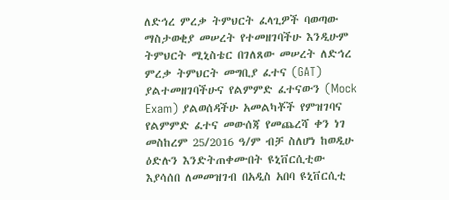ለድኅረ ምረቃ ትምህርት ፈላጊዎች ባወጣው ማስታወቂያ መሠረት የተመዘገባችሁ እንዲሁም ትምህርት ሚኒስቴር በገለጸው መሠረት ለድኅረ ምረቃ ትምህርት መግቢያ ፈተና (GAT) ያልተመዘገባችሁና የልምምድ ፈተናውን (Mock Exam) ያልወሰዳችሁ አመልካቾች የምዝገባና የልምምድ ፈተና መውሰጃ የመጨረሻ ቀን ነገ መስከረም 25/2016 ዓ/ም ብቻ ስለሆነ ከወዲሁ ዕድሉን እንድትጠቀሙበት ዩኒቨርሲቲው እያሳሰበ ለመመዝገብ በአዲስ አበባ ዩኒቨርሲቲ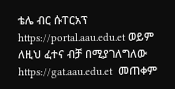ቴሌ ብር ሱፐርአፕ https://portal.aau.edu.et ወይም ለዚህ ፈተና ብቻ በሚያገለግለው https://gat.aau.edu.et  መጠቀም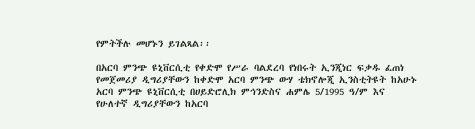የምትችሉ መሆኑን ይገልጻል፡፡

በአርባ ምንጭ ዩኒቨርሲቲ የቀድሞ የሥራ ባልደረባ የነበሩት ኢንጂነር ፍቃዱ ፈጠነ የመጀመሪያ ዲግሪያቸውን ከቀድሞ አርባ ምንጭ ውሃ ቴክኖሎጂ ኢንስቲትዩት ከአሁኑ አርባ ምንጭ ዩኒቨርሲቲ በሀይድሮሊክ ምኅንድስና ሐምሌ 5/1995 ዓ/ም እና የሁለተኛ ዲግሪያቸውን ከአርባ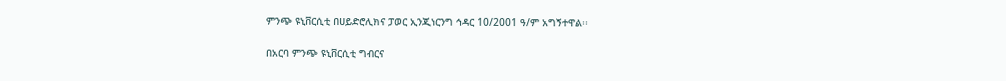ምንጭ ዩኒቨርሲቲ በሀይድሮሊክና ፓወር ኢንጂነርንግ ኅዳር 10/2001 ዓ/ም አግኝተዋል፡፡

በአርባ ምንጭ ዩኒቨርሲቲ ግብርና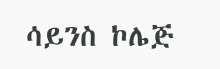ሳይንስ ኮሌጅ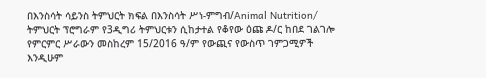በእንስሳት ሳይንስ ትምህርት ክፍል በእንስሳት ሥነ-ምግብ/Animal Nutrition/ ትምህርት ፕሮግራም የ3ዲግሪ ትምህርቱን ሲከታተል የቆየው ዕጩ ዶ/ር ከበደ ገልገሎ የምርምር ሥራውን መስከረም 15/2016 ዓ/ም የውጪና የውስጥ ገምጋሚዎች እንዲሁም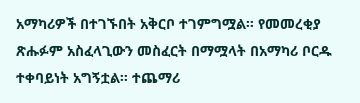አማካሪዎች በተገኙበት አቅርቦ ተገምግሟል፡፡ የመመረቂያ ጽሑፉም አስፈላጊውን መስፈርት በማሟላት በአማካሪ ቦርዱ ተቀባይነት አግኝቷል፡፡ ተጨማሪ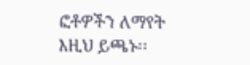ፎቶዎችን ለማየት እዚህ ይጫኑ፡፡